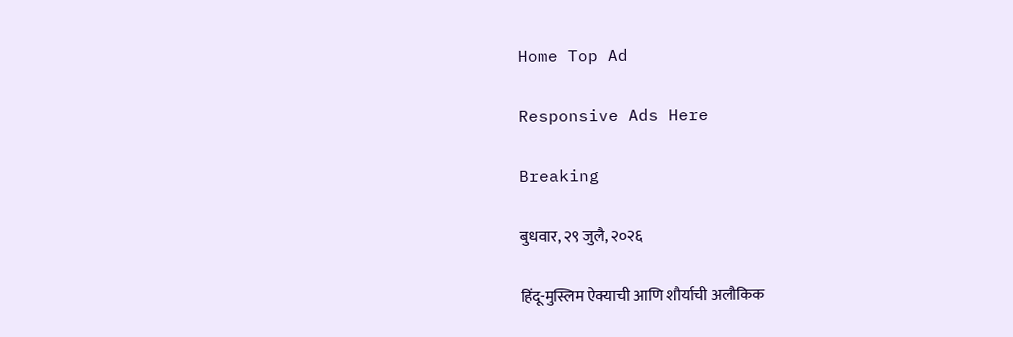Home Top Ad

Responsive Ads Here

Breaking

बुधवार, २९ जुलै, २०२६

हिंदू-मुस्लिम ऐक्याची आणि शौर्याची अलौकिक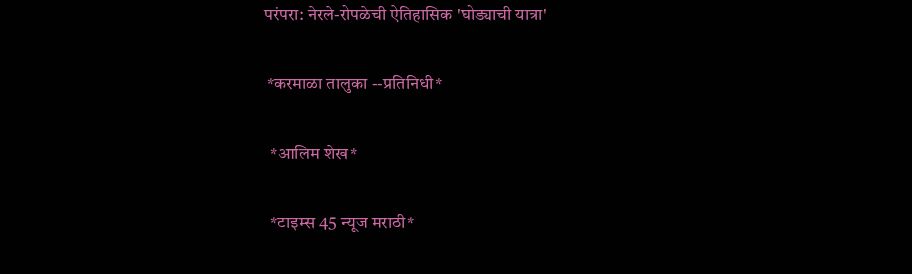परंपरा: नेरले-रोपळेची ऐतिहासिक 'घोड्याची यात्रा'

 *करमाळा तालुका --प्रतिनिधी*

  *आलिम शेख*

  *टाइम्स 45 न्यूज मराठी*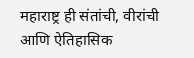महाराष्ट्र ही संतांची, वीरांची आणि ऐतिहासिक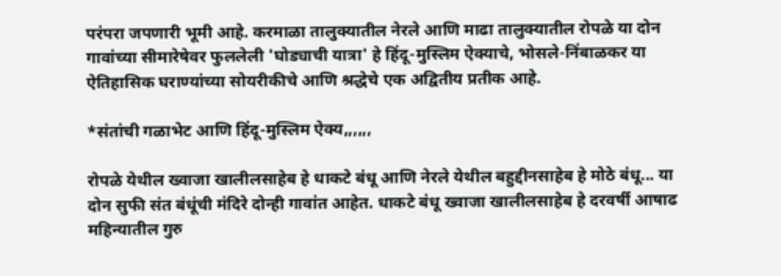परंपरा जपणारी भूमी आहे. करमाळा तालुक्यातील नेरले आणि माढा तालुक्यातील रोपळे या दोन गावांच्या सीमारेषेवर फुललेली 'घोड्याची यात्रा' हे हिंदू-मुस्लिम ऐक्याचे, भोसले-निंबाळकर या ऐतिहासिक घराण्यांच्या सोयरीकीचे आणि श्रद्धेचे एक अद्वितीय प्रतीक आहे.

*संतांची गळाभेट आणि हिंदू-मुस्लिम ऐक्य,,,,,,

रोपळे येथील ख्वाजा खालीलसाहेब हे धाकटे बंधू आणि नेरले येथील बहुद्दीनसाहेब हे मोठे बंधू... या दोन सुफी संत बंधूंची मंदिरे दोन्ही गावांत आहेत. धाकटे बंधू ख्वाजा खालीलसाहेब हे दरवर्षी आषाढ महिन्यातील गुरु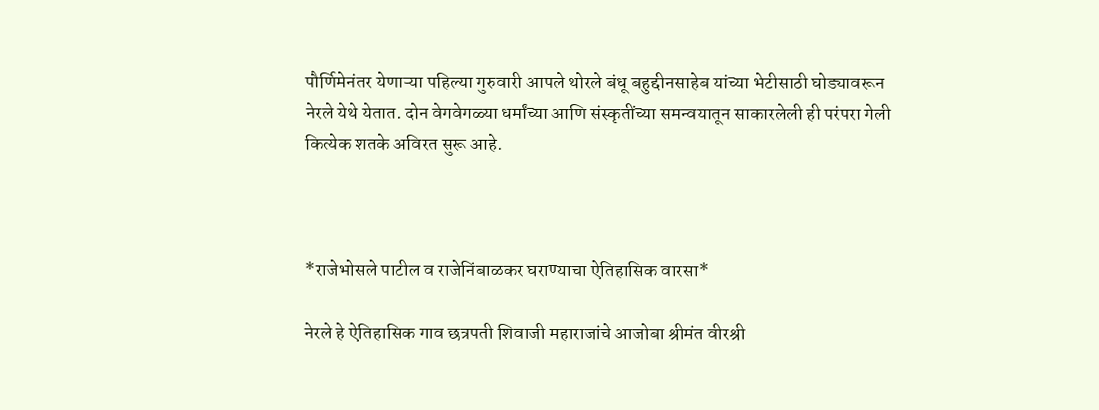पौर्णिमेनंतर येणाऱ्या पहिल्या गुरुवारी आपले थोरले बंधू बहुद्दीनसाहेब यांच्या भेटीसाठी घोड्यावरून नेरले येथे येतात. दोन वेगवेगळ्या धर्मांच्या आणि संस्कृतींच्या समन्वयातून साकारलेली ही परंपरा गेली कित्येक शतके अविरत सुरू आहे.



*राजेभोसले पाटील व राजेनिंबाळकर घराण्याचा ऐतिहासिक वारसा*

नेरले हे ऐतिहासिक गाव छत्रपती शिवाजी महाराजांचे आजोबा श्रीमंत वीरश्री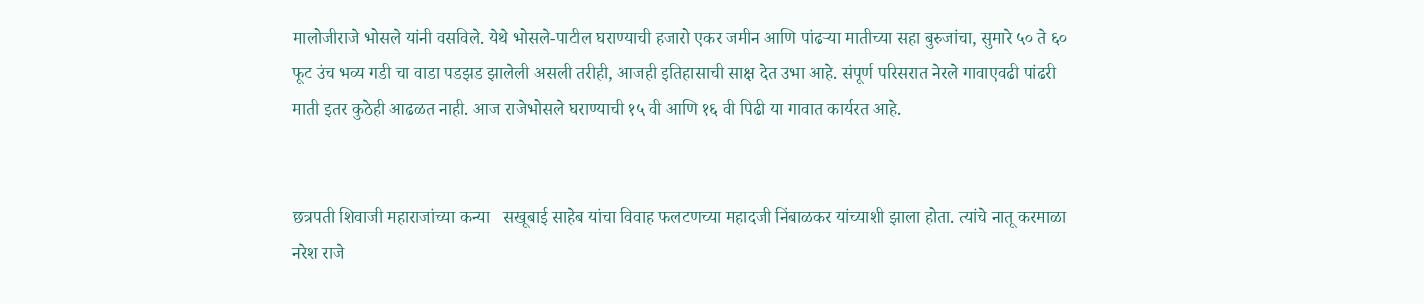मालोजीराजे भोसले यांनी वसविले. येथे भोसले-पाटील घराण्याची हजारो एकर जमीन आणि पांढऱ्या मातीच्या सहा बुरुजांचा, सुमारे ५० ते ६० फूट उंच भव्य गडी चा वाडा पडझड झालेली असली तरीही, आजही इतिहासाची साक्ष देत उभा आहे. संपूर्ण परिसरात नेरले गावाएवढी पांढरी माती इतर कुठेही आढळत नाही. आज राजेभोसले घराण्याची १५ वी आणि १६ वी पिढी या गावात कार्यरत आहे.


छत्रपती शिवाजी महाराजांच्या कन्या   सखूबाई साहेब यांचा विवाह फलटणच्या महादजी निंबाळकर यांच्याशी झाला होता. त्यांचे नातू करमाळा नरेश राजे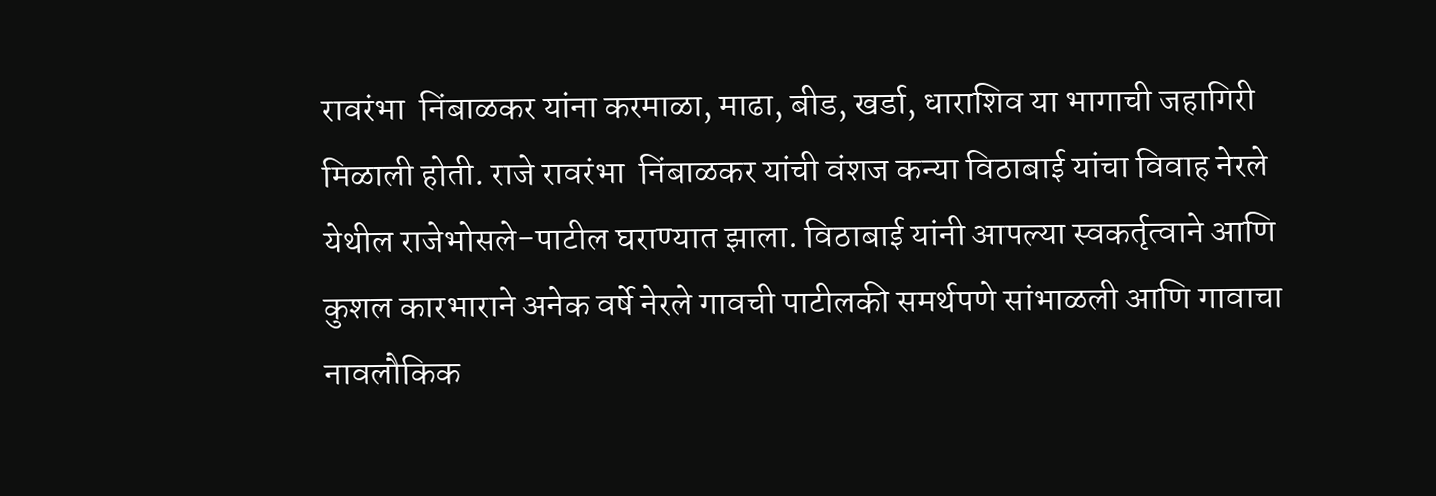रावरंभा  निंबाळकर यांना करमाळा, माढा, बीड, खर्डा, धाराशिव या भागाची जहागिरी मिळाली होती. राजे रावरंभा  निंबाळकर यांची वंशज कन्या विठाबाई यांचा विवाह नेरले येथील राजेभोसले-पाटील घराण्यात झाला. विठाबाई यांनी आपल्या स्वकर्तृत्वाने आणि कुशल कारभाराने अनेक वर्षे नेरले गावची पाटीलकी समर्थपणे सांभाळली आणि गावाचा नावलौकिक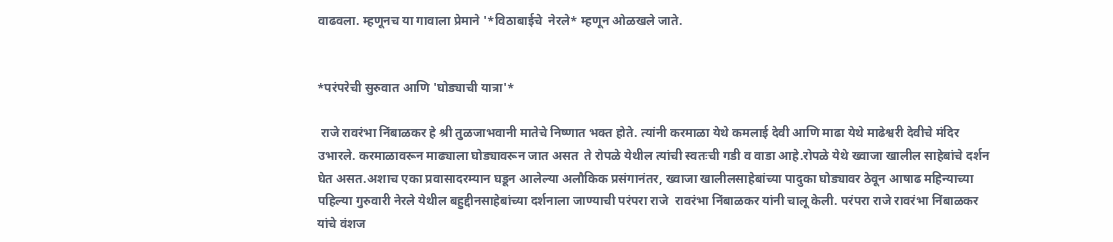वाढवला. म्हणूनच या गावाला प्रेमाने '*विठाबाईचे  नेरले* म्हणून ओळखले जाते.


*परंपरेची सुरुवात आणि 'घोड्याची यात्रा'*

 राजे रावरंभा निंबाळकर हे श्री तुळजाभवानी मातेचे निष्णात भक्त होते. त्यांनी करमाळा येथे कमलाई देवी आणि माढा येथे माढेश्वरी देवीचे मंदिर उभारले. करमाळावरून माढ्याला घोड्यावरून जात असत  ते रोपळे येथील त्यांची स्वतःची गडी व वाडा आहे.रोपळे येथे ख्वाजा खालील साहेबांचे दर्शन घेत असत.अशाच एका प्रवासादरम्यान घडून आलेल्या अलौकिक प्रसंगानंतर, ख्वाजा खालीलसाहेबांच्या पादुका घोड्यावर ठेवून आषाढ महिन्याच्या पहिल्या गुरुवारी नेरले येथील बहुद्दीनसाहेबांच्या दर्शनाला जाण्याची परंपरा राजे  रावरंभा निंबाळकर यांनी चालू केली. परंपरा राजे रावरंभा निंबाळकर यांचे वंशज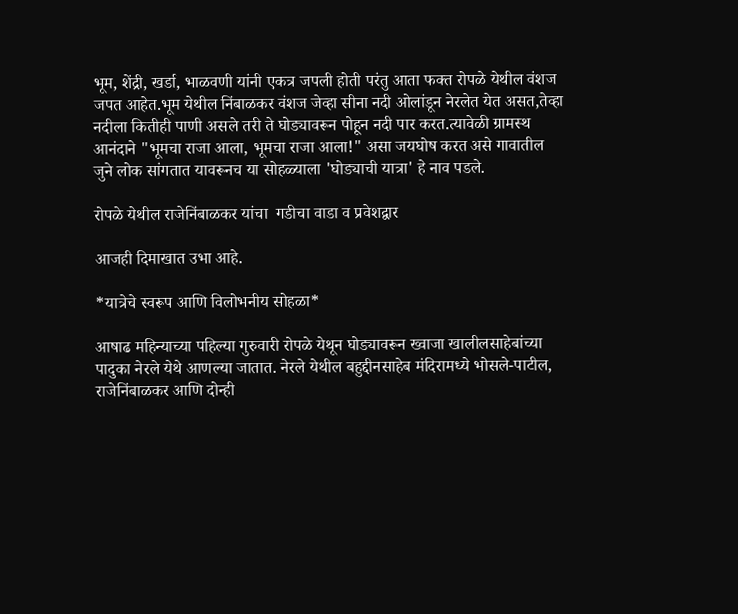भूम, शेंद्री, खर्डा, भाळवणी यांनी एकत्र जपली होती परंतु आता फक्त रोपळे येथील वंशज जपत आहेत.भूम येथील निंबाळकर वंशज जेव्हा सीना नदी ओलांडून नेरलेत येत असत,तेव्हा नदीला कितीही पाणी असले तरी ते घोड्यावरून पोहून नदी पार करत.त्यावेळी ग्रामस्थ आनंदाने "भूमचा राजा आला, भूमचा राजा आला!" असा जयघोष करत असे गावातील जुने लोक सांगतात यावरूनच या सोहळ्याला 'घोड्याची यात्रा' हे नाव पडले.

रोपळे येथील राजेनिंबाळकर यांचा  गडीचा वाडा व प्रवेशद्वार

आजही दिमाखात उभा आहे.

*यात्रेचे स्वरूप आणि विलोभनीय सोहळा*

आषाढ महिन्याच्या पहिल्या गुरुवारी रोपळे येथून घोड्यावरून ख्वाजा खालीलसाहेबांच्या पादुका नेरले येथे आणल्या जातात. नेरले येथील बहुद्दीनसाहेब मंदिरामध्ये भोसले-पाटील, राजेनिंबाळकर आणि दोन्ही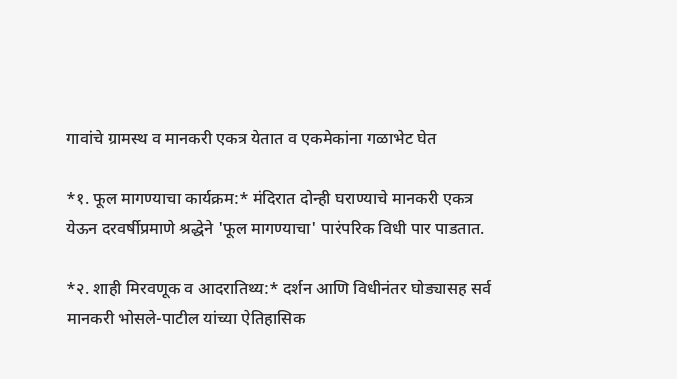गावांचे ग्रामस्थ व मानकरी एकत्र येतात व एकमेकांना गळाभेट घेत

*१. फूल मागण्याचा कार्यक्रम:* मंदिरात दोन्ही घराण्याचे मानकरी एकत्र येऊन दरवर्षीप्रमाणे श्रद्धेने 'फूल मागण्याचा' पारंपरिक विधी पार पाडतात.

*२. शाही मिरवणूक व आदरातिथ्य:* दर्शन आणि विधीनंतर घोड्यासह सर्व मानकरी भोसले-पाटील यांच्या ऐतिहासिक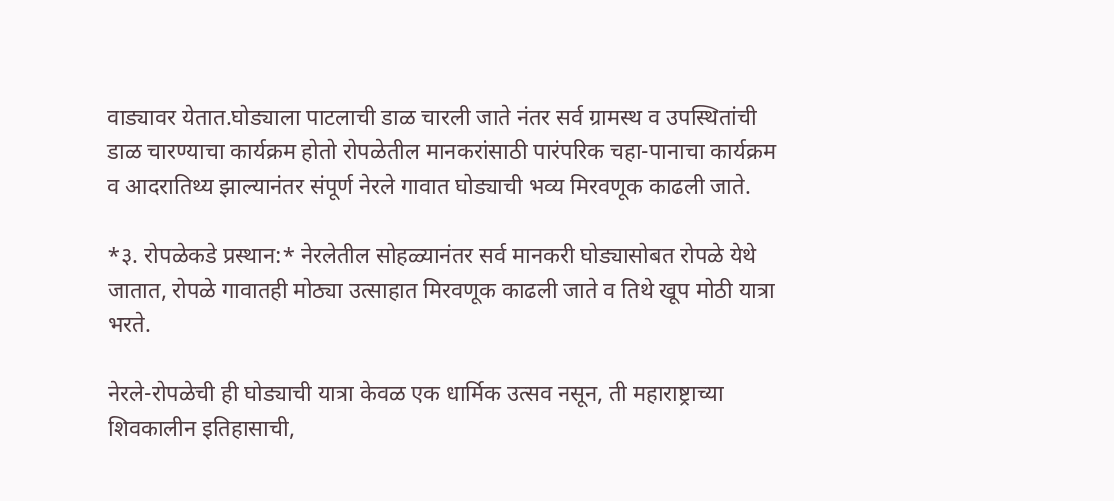वाड्यावर येतात.घोड्याला पाटलाची डाळ चारली जाते नंतर सर्व ग्रामस्थ व उपस्थितांची डाळ चारण्याचा कार्यक्रम होतो रोपळेतील मानकरांसाठी पारंपरिक चहा-पानाचा कार्यक्रम व आदरातिथ्य झाल्यानंतर संपूर्ण नेरले गावात घोड्याची भव्य मिरवणूक काढली जाते.

*३. रोपळेकडे प्रस्थान:* नेरलेतील सोहळ्यानंतर सर्व मानकरी घोड्यासोबत रोपळे येथे जातात, रोपळे गावातही मोठ्या उत्साहात मिरवणूक काढली जाते व तिथे खूप मोठी यात्रा भरते.

नेरले-रोपळेची ही घोड्याची यात्रा केवळ एक धार्मिक उत्सव नसून, ती महाराष्ट्राच्या शिवकालीन इतिहासाची,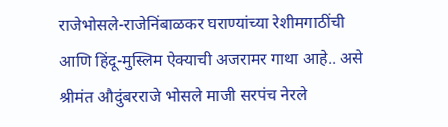राजेभोसले-राजेनिंबाळकर घराण्यांच्या रेशीमगाठींची आणि हिंदू-मुस्लिम ऐक्याची अजरामर गाथा आहे.. असे श्रीमंत औदुंबरराजे भोसले माजी सरपंच नेरले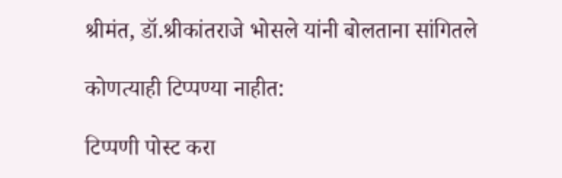श्रीमंत, डॉ.श्रीकांतराजे भोसले यांनी बोलताना सांगितले

कोणत्याही टिप्पण्‍या नाहीत:

टिप्पणी पोस्ट करा